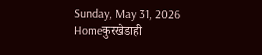Sunday, May 31, 2026
Homeकुरखेडाही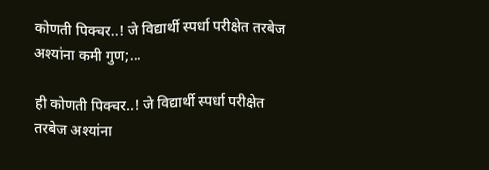कोणती पिक्चर..! जे विद्यार्थी स्पर्धा परीक्षेत तरबेज अश्यांना कमी गुण;...

ही कोणती पिक्चर..! जे विद्यार्थी स्पर्धा परीक्षेत तरबेज अश्यांना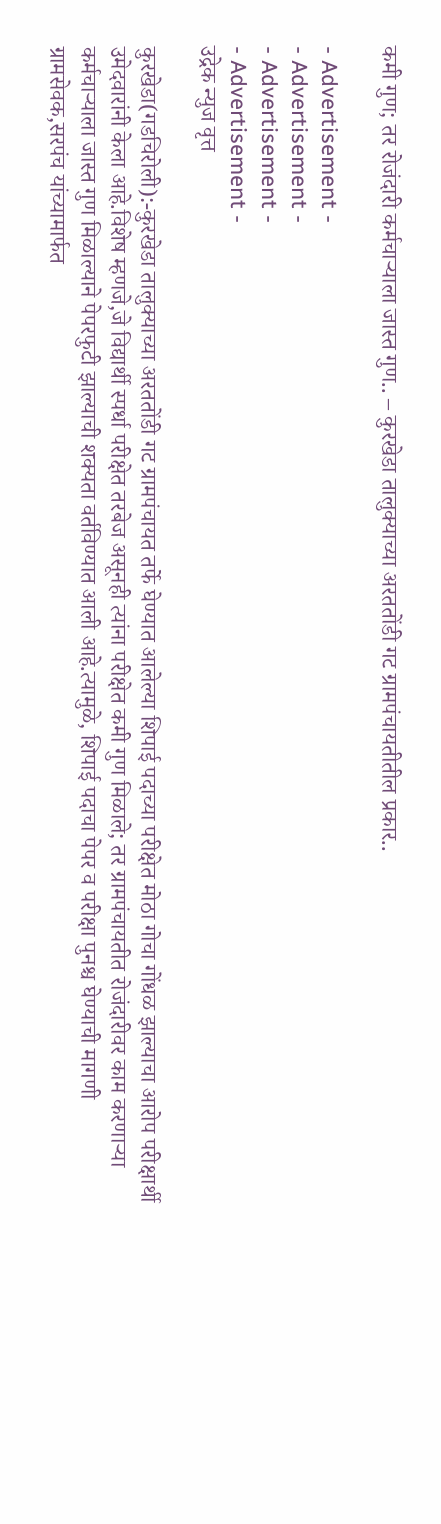कमी गुण; तर रोजंदारी कर्मचाऱ्याला जास्त गुण.. – कुरखेडा तालुक्याच्या अरततोंडी गट ग्रामपंचायतीतील प्रकार..

- Advertisement -
- Advertisement -
- Advertisement -
- Advertisement -
उद्रेक न्युज वृत्त

कुरखेडा(गडचिरोली):-कुरखेडा तालुक्याच्या अरततोंडी गट ग्रामपंचायत तर्फे घेण्यात आलेल्या शिपाई पदाच्या परीक्षेत मोठा गोचा गोंधळ झाल्याचा आरोप परीक्षार्थी उमेदवारांनी केला आहे.विशेष म्हणजे,जे विद्यार्थी स्पर्धा परीक्षेत तरबेज असूनही त्यांना परीक्षेत कमी गुण मिळाले; तर ग्रामपंचायतीत रोजंदारीवर काम करणाऱ्या कर्मचाऱ्याला जास्त गुण मिळाल्याने पेपरफुटी झाल्याची शक्यता वर्तविण्यात आली आहे.त्यामुळे, शिपाई पदाचा पेपर व परीक्षा पुनश्च घेण्याची मागणी ग्रामसेवक,सरपंच यांच्यामार्फत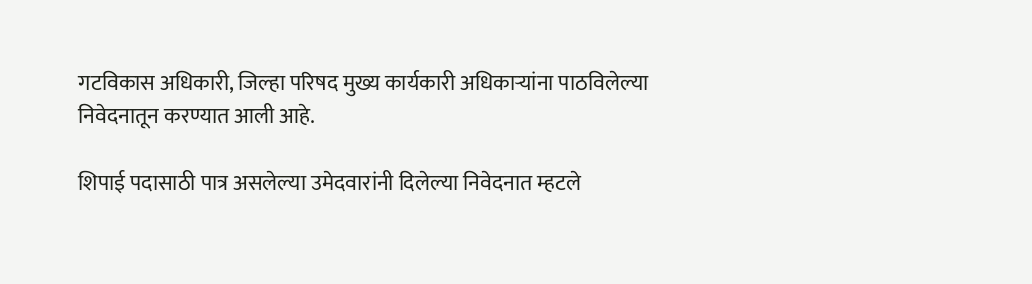गटविकास अधिकारी, जिल्हा परिषद मुख्य कार्यकारी अधिकाऱ्यांना पाठविलेल्या निवेदनातून करण्यात आली आहे.

शिपाई पदासाठी पात्र असलेल्या उमेदवारांनी दिलेल्या निवेदनात म्हटले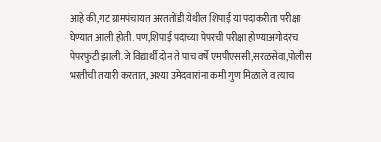आहे की,गट ग्रामपंचायत अरततोंडी येथील शिपाई या पदाकरीता परीक्षा घेण्यात आली होती. पण,शिपाई पदाच्या पेपरची परीक्षा होण्याअगोदरच पेपरफुटी झाली.जे विद्यार्थी दोन ते पाच वर्षे एमपीएससी,सरळसेवा,पोलीस भरतीची तयारी करतात, अश्या उमेदवारांना कमी गुण मिळाले व त्याच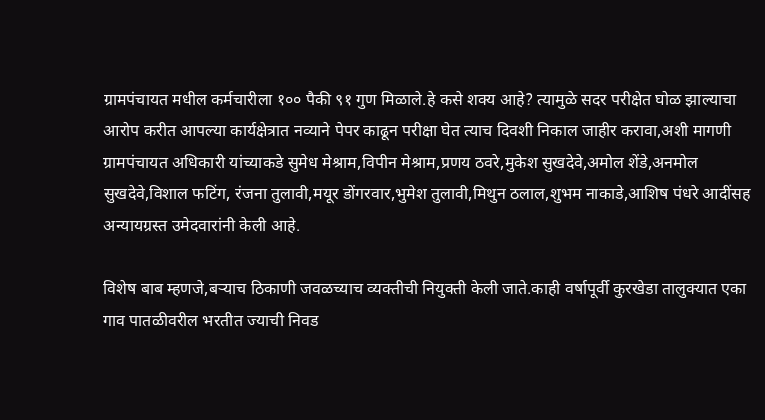ग्रामपंचायत मधील कर्मचारीला १०० पैकी ९१ गुण मिळाले.हे कसे शक्य आहे? त्यामुळे सदर परीक्षेत घोळ झाल्याचा आरोप करीत आपल्या कार्यक्षेत्रात नव्याने पेपर काढून परीक्षा घेत त्याच दिवशी निकाल जाहीर करावा,अशी मागणी ग्रामपंचायत अधिकारी यांच्याकडे सुमेध मेश्राम,विपीन मेश्राम,प्रणय ठवरे,मुकेश सुखदेवे,अमोल शेंडे,अनमोल सुखदेवे,विशाल फटिंग, रंजना तुलावी,मयूर डोंगरवार,भुमेश तुलावी,मिथुन ठलाल,शुभम नाकाडे,आशिष पंधरे आदींसह अन्यायग्रस्त उमेदवारांनी केली आहे.

विशेष बाब म्हणजे,बऱ्याच ठिकाणी जवळच्याच व्यक्तीची नियुक्ती केली जाते.काही वर्षापूर्वी कुरखेडा तालुक्यात एका गाव पातळीवरील भरतीत ज्याची निवड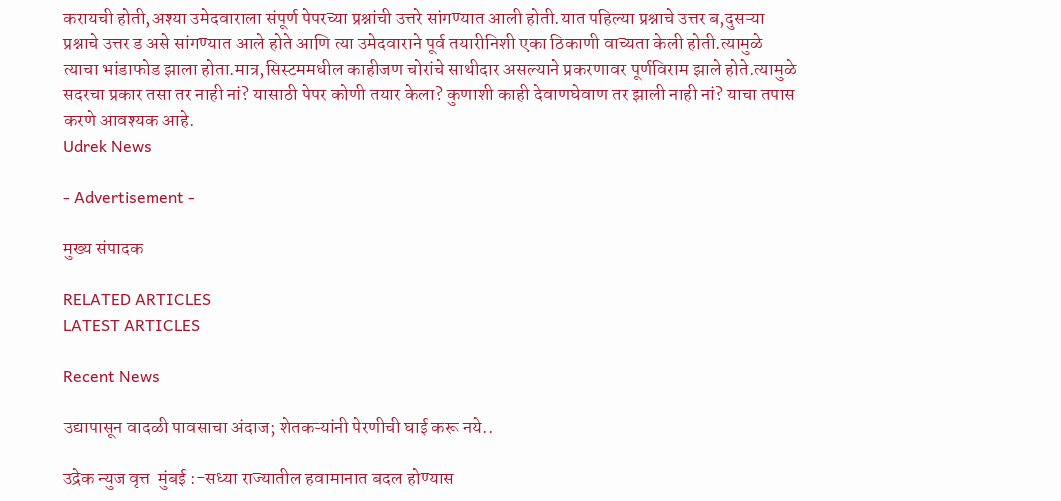करायची होती,अश्या उमेदवाराला संपूर्ण पेपरच्या प्रश्नांची उत्तरे सांगण्यात आली होती.यात पहिल्या प्रश्नाचे उत्तर ब,दुसऱ्या प्रश्नाचे उत्तर ड असे सांगण्यात आले होते आणि त्या उमेदवाराने पूर्व तयारीनिशी एका ठिकाणी वाच्यता केली होती.त्यामुळे त्याचा भांडाफोड झाला होता.मात्र,सिस्टममधील काहीजण चोरांचे साथीदार असल्याने प्रकरणावर पूर्णविराम झाले होते.त्यामुळे सदरचा प्रकार तसा तर नाही नां? यासाठी पेपर कोणी तयार केला? कुणाशी काही देवाणघेवाण तर झाली नाही नां? याचा तपास करणे आवश्यक आहे.
Udrek News

- Advertisement -

मुख्य संपादक

RELATED ARTICLES
LATEST ARTICLES

Recent News

उद्यापासून वादळी पावसाचा अंदाज; शेतकऱ्यांनी पेरणीची घाई करू नये..

उद्रेक न्युज वृत्त  मुंबई :-सध्या राज्यातील हवामानात बदल होण्यास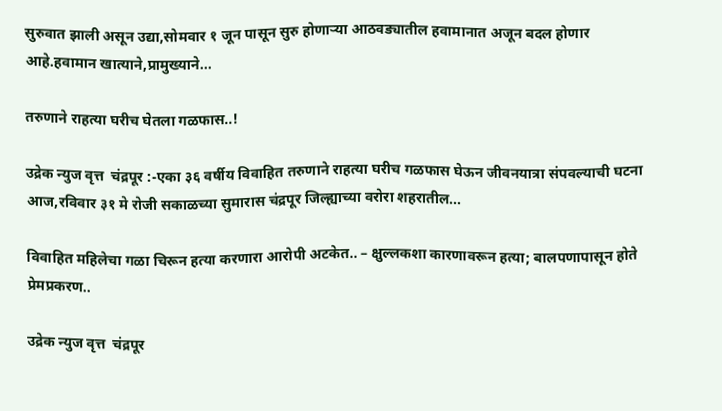सुरुवात झाली असून उद्या,सोमवार १ जून पासून सुरु होणाऱ्या आठवड्यातील हवामानात अजून बदल होणार आहे.हवामान खात्याने,प्रामुख्याने...

तरुणाने राहत्या घरीच घेतला गळफास..!

उद्रेक न्युज वृत्त  चंद्रपूर :-एका ३६ वर्षीय विवाहित तरुणाने राहत्या घरीच गळफास घेऊन जीवनयात्रा संपवल्याची घटना आज,रविवार ३१ मे रोजी सकाळच्या सुमारास चंद्रपूर जिल्ह्याच्या वरोरा शहरातील...

विवाहित महिलेचा गळा चिरून हत्या करणारा आरोपी अटकेत.. – क्षुल्लकशा कारणावरून हत्या; बालपणापासून होते प्रेमप्रकरण..

उद्रेक न्युज वृत्त  चंद्रपूर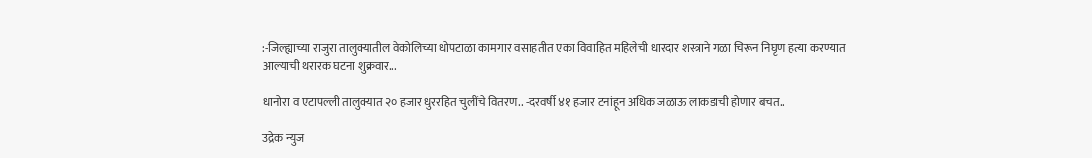:-जिल्ह्याच्या राजुरा तालुक्यातील वेकोलिच्या धोपटाळा कामगार वसाहतीत एका विवाहित महिलेची धारदार शस्त्राने गळा चिरून निघृण हत्या करण्यात आल्याची थरारक घटना शुक्रवार...

धानोरा व एटापल्ली तालुक्यात २० हजार धुररहित चुलींचे वितरण.. -दरवर्षी ४१ हजार टनांहून अधिक जळाऊ लाकडाची होणार बचत..

उद्रेक न्युज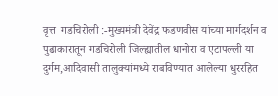वृत्त  गडचिरोली :-मुख्यमंत्री देवेंद्र फडणवीस यांच्या मार्गदर्शन व पुढाकारातून गडचिरोली जिल्ह्यातील धानोरा व एटापल्ली या दुर्गम,आदिवासी तालुक्यांमध्ये राबविण्यात आलेल्या धुररहित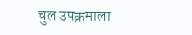चुल उपक्रमाला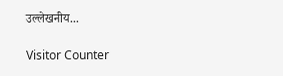उल्लेखनीय...

Visitor Counter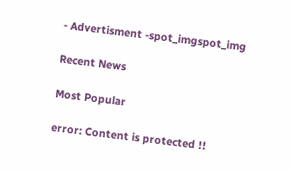- Advertisment -spot_imgspot_img

Recent News

Most Popular

error: Content is protected !!